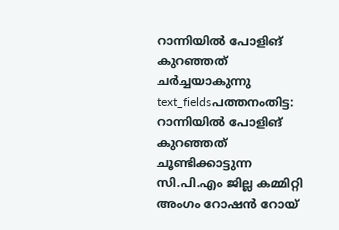റാന്നിയിൽ പോളിങ് കുറഞ്ഞത് ചർച്ചയാകുന്നു
text_fieldsപത്തനംതിട്ട: റാന്നിയിൽ പോളിങ് കുറഞ്ഞത് ചൂണ്ടിക്കാട്ടുന്ന സി.പി.എം ജില്ല കമ്മിറ്റി അംഗം റോഷൻ റോയ്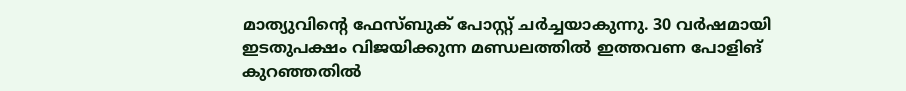മാത്യുവിന്റെ ഫേസ്ബുക് പോസ്റ്റ് ചർച്ചയാകുന്നു. 30 വർഷമായി ഇടതുപക്ഷം വിജയിക്കുന്ന മണ്ഡലത്തിൽ ഇത്തവണ പോളിങ് കുറഞ്ഞതിൽ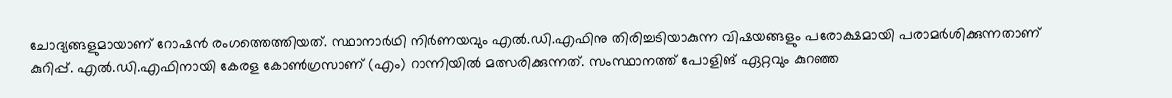ചോദ്യങ്ങളുമായാണ് റോഷൻ രംഗത്തെത്തിയത്. സ്ഥാനാർഥി നിർണയവും എൽ.ഡി.എഫിനു തിരിച്ചടിയാകുന്ന വിഷയങ്ങളും പരോക്ഷമായി പരാമർശിക്കുന്നതാണ് കുറിപ്പ്. എൽ.ഡി.എഫിനായി കേരള കോൺഗ്രസാണ് (എം) റാന്നിയിൽ മത്സരിക്കുന്നത്. സംസ്ഥാനത്ത് പോളിങ് ഏറ്റവും കുറഞ്ഞ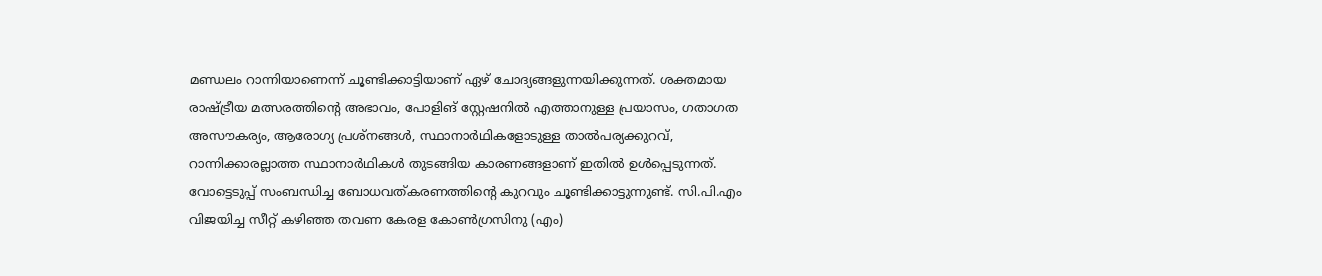മണ്ഡലം റാന്നിയാണെന്ന് ചൂണ്ടിക്കാട്ടിയാണ് ഏഴ് ചോദ്യങ്ങളുന്നയിക്കുന്നത്. ശക്തമായ രാഷ്ട്രീയ മത്സരത്തിന്റെ അഭാവം, പോളിങ് സ്റ്റേഷനിൽ എത്താനുള്ള പ്രയാസം, ഗതാഗത അസൗകര്യം, ആരോഗ്യ പ്രശ്നങ്ങൾ, സ്ഥാനാർഥികളോടുള്ള താൽപര്യക്കുറവ്, റാന്നിക്കാരല്ലാത്ത സ്ഥാനാർഥികൾ തുടങ്ങിയ കാരണങ്ങളാണ് ഇതിൽ ഉൾപ്പെടുന്നത്. വോട്ടെടുപ്പ് സംബന്ധിച്ച ബോധവത്കരണത്തിന്റെ കുറവും ചൂണ്ടിക്കാട്ടുന്നുണ്ട്. സി.പി.എം വിജയിച്ച സീറ്റ് കഴിഞ്ഞ തവണ കേരള കോൺഗ്രസിനു (എം)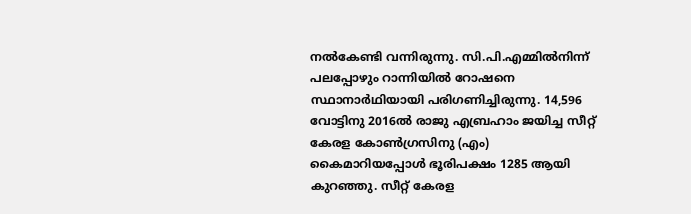നൽകേണ്ടി വന്നിരുന്നു. സി.പി.എമ്മിൽനിന്ന് പലപ്പോഴും റാന്നിയിൽ റോഷനെ സ്ഥാനാർഥിയായി പരിഗണിച്ചിരുന്നു. 14,596 വോട്ടിനു 2016ൽ രാജു എബ്രഹാം ജയിച്ച സീറ്റ് കേരള കോൺഗ്രസിനു (എം) കൈമാറിയപ്പോൾ ഭൂരിപക്ഷം 1285 ആയി കുറഞ്ഞു. സീറ്റ് കേരള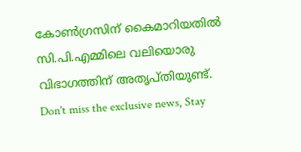കോൺഗ്രസിന് കൈമാറിയതിൽ സി.പി.എമ്മിലെ വലിയൊരു വിഭാഗത്തിന് അതൃപ്തിയുണ്ട്.
Don't miss the exclusive news, Stay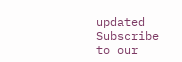updated
Subscribe to our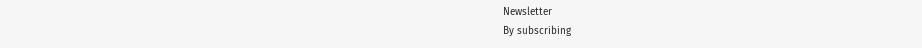Newsletter
By subscribing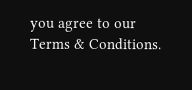you agree to our Terms & Conditions.